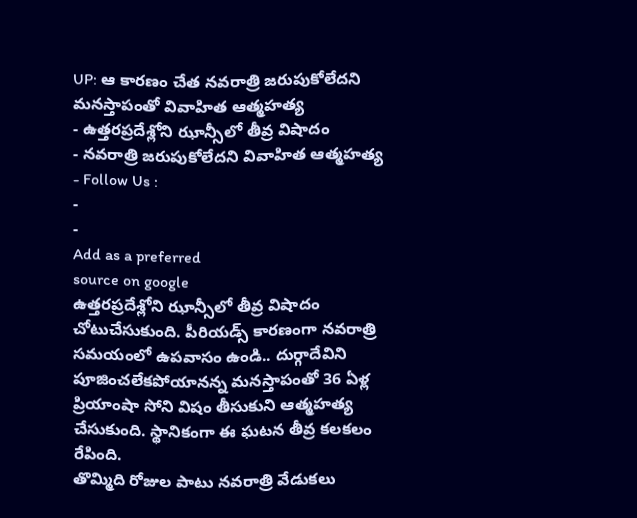UP: ఆ కారణం చేత నవరాత్రి జరుపుకోలేదని మనస్తాపంతో వివాహిత ఆత్మహత్య
- ఉత్తరప్రదేశ్లోని ఝాన్సీలో తీవ్ర విషాదం
- నవరాత్రి జరుపుకోలేదని వివాహిత ఆత్మహత్య
- Follow Us :
-
-
Add as a preferred
source on google
ఉత్తరప్రదేశ్లోని ఝాన్సీలో తీవ్ర విషాదం చోటుచేసుకుంది. పీరియడ్స్ కారణంగా నవరాత్రి సమయంలో ఉపవాసం ఉండి.. దుర్గాదేవిని పూజించలేకపోయానన్న మనస్తాపంతో 36 ఏళ్ల ప్రియాంషా సోని విషం తీసుకుని ఆత్మహత్య చేసుకుంది. స్థానికంగా ఈ ఘటన తీవ్ర కలకలం రేపింది.
తొమ్మిది రోజుల పాటు నవరాత్రి వేడుకలు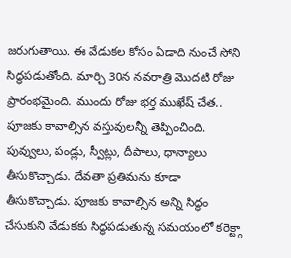జరుగుతాయి. ఈ వేడుకల కోసం ఏడాది నుంచే సోని సిద్ధపడుతోంది. మార్చి 30న నవరాత్రి మొదటి రోజు ప్రారంభమైంది. ముందు రోజు భర్త ముఖేష్ చేత.. పూజకు కావాల్సిన వస్తువులన్నీ తెప్పించింది. పువ్వులు, పండ్లు, స్వీట్లు, దీపాలు, ధాన్యాలు తీసుకొచ్చాడు. దేవతా ప్రతిమను కూడా తీసుకొచ్చాడు. పూజకు కావాల్సిన అన్ని సిద్ధం చేసుకుని వేడుకకు సిద్ధపడుతున్న సమయంలో కరెక్ట్గా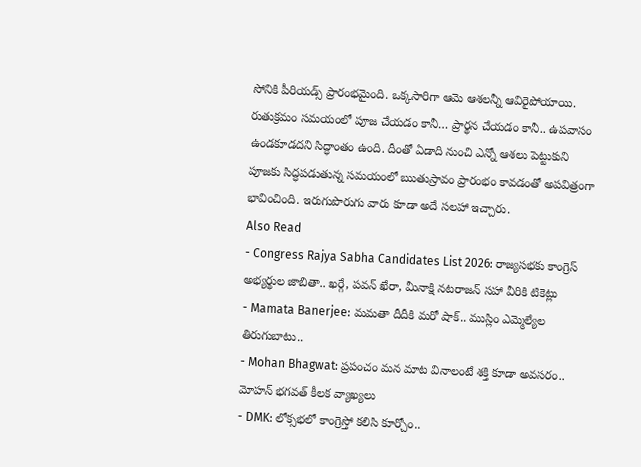సోనికి పీరియడ్స్ ప్రారంభమైంది. ఒక్కసారిగా ఆమె ఆశలన్నీ ఆవిరైపోయాయి. రుతుక్రమం సమయంలో పూజ చేయడం కానీ… ప్రార్థన చేయడం కానీ.. ఉపవాసం ఉండకూడదని సిద్ధాంతం ఉంది. దీంతో ఏడాది నుంచి ఎన్నో ఆశలు పెట్టుకుని పూజకు సిద్ధపడుతున్న సమయంలో ఋతుస్రావం ప్రారంభం కావడంతో అపవిత్రంగా భావించింది. ఇరుగుపొరుగు వారు కూడా అదే సలహా ఇచ్చారు.
Also Read
- Congress Rajya Sabha Candidates List 2026: రాజ్యసభకు కాంగ్రెస్ అభ్యర్థుల జాబితా.. ఖర్గే, పవన్ ఖేరా, మీనాక్షి నటరాజన్ సహా వీరికి టికెట్లు
- Mamata Banerjee: మమతా దీదీకి మరో షాక్.. ముస్లిం ఎమ్మెల్యేల తిరుగుబాటు..
- Mohan Bhagwat: ప్రపంచం మన మాట వినాలంటే శక్తి కూడా అవసరం.. మోహన్ భగవత్ కీలక వ్యాఖ్యలు
- DMK: లోక్సభలో కాంగ్రెస్తో కలిసి కూర్చోం..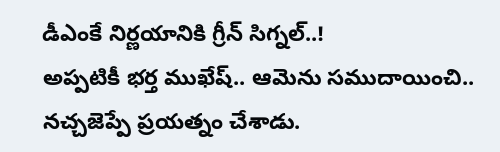డీఎంకే నిర్ణయానికి గ్రీన్ సిగ్నల్..!
అప్పటికీ భర్త ముఖేష్.. ఆమెను సముదాయించి.. నచ్చజెప్పే ప్రయత్నం చేశాడు.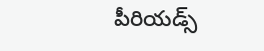పీరియడ్స్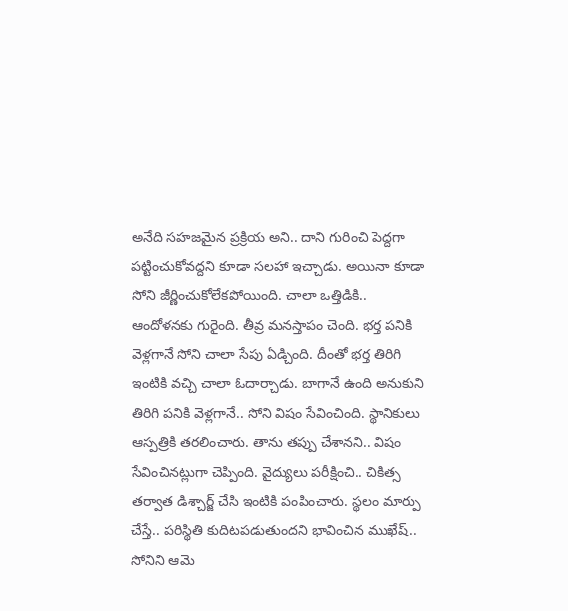అనేది సహజమైన ప్రక్రియ అని.. దాని గురించి పెద్దగా పట్టించుకోవద్దని కూడా సలహా ఇచ్చాడు. అయినా కూడా సోని జీర్ణించుకోలేకపోయింది. చాలా ఒత్తిడికి.. ఆందోళనకు గురైంది. తీవ్ర మనస్తాపం చెంది. భర్త పనికి వెళ్లగానే సోని చాలా సేపు ఏడ్చింది. దీంతో భర్త తిరిగి ఇంటికి వచ్చి చాలా ఓదార్చాడు. బాగానే ఉంది అనుకుని తిరిగి పనికి వెళ్లగానే.. సోని విషం సేవించింది. స్థానికులు ఆస్పత్రికి తరలించారు. తాను తప్పు చేశానని.. విషం సేవించినట్లుగా చెప్పింది. వైద్యులు పరీక్షించి.. చికిత్స తర్వాత డిశ్చార్జ్ చేసి ఇంటికి పంపించారు. స్థలం మార్పు చేస్తే.. పరిస్థితి కుదిటపడుతుందని భావించిన ముఖేష్.. సోనిని ఆమె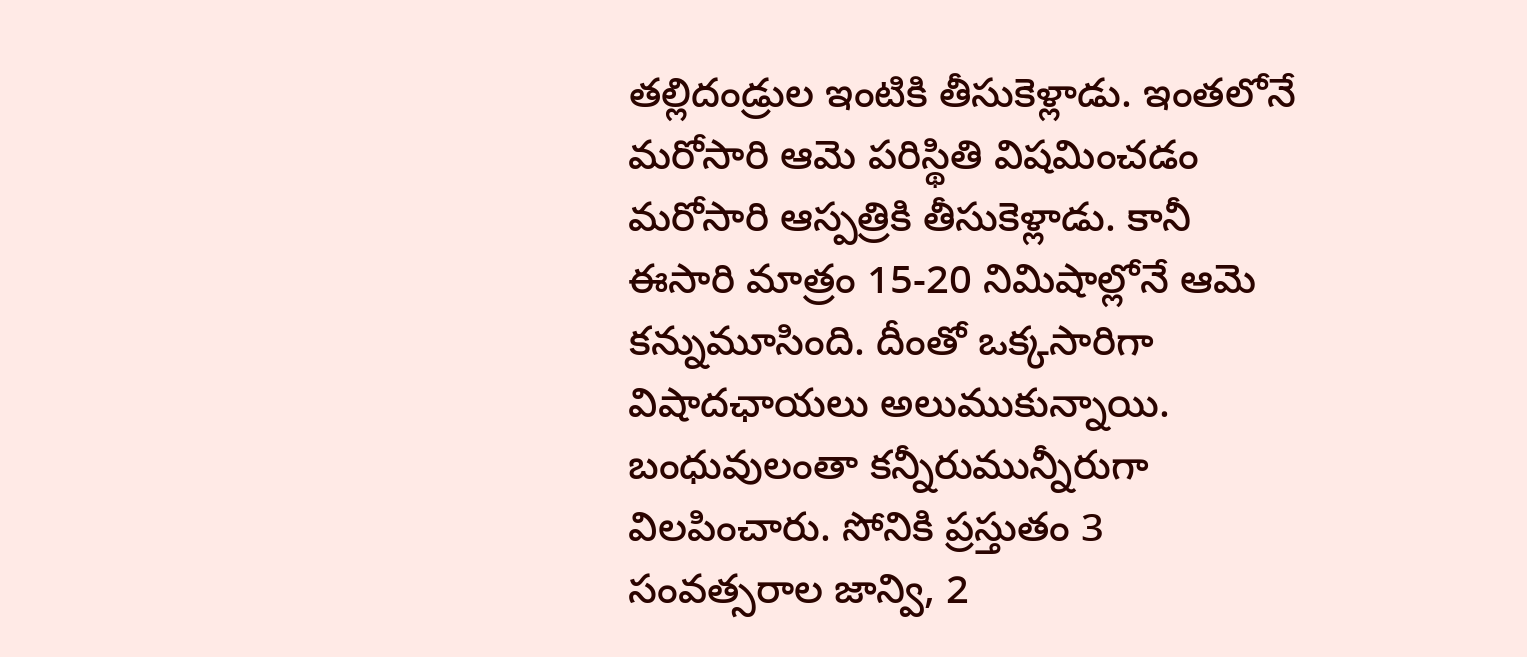తల్లిదండ్రుల ఇంటికి తీసుకెళ్లాడు. ఇంతలోనే మరోసారి ఆమె పరిస్థితి విషమించడం మరోసారి ఆస్పత్రికి తీసుకెళ్లాడు. కానీ ఈసారి మాత్రం 15-20 నిమిషాల్లోనే ఆమె కన్నుమూసింది. దీంతో ఒక్కసారిగా విషాదఛాయలు అలుముకున్నాయి. బంధువులంతా కన్నీరుమున్నీరుగా విలపించారు. సోనికి ప్రస్తుతం 3 సంవత్సరాల జాన్వి, 2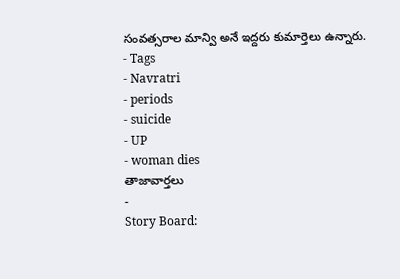సంవత్సరాల మాన్వి అనే ఇద్దరు కుమార్తెలు ఉన్నారు.
- Tags
- Navratri
- periods
- suicide
- UP
- woman dies
తాజావార్తలు
-
Story Board: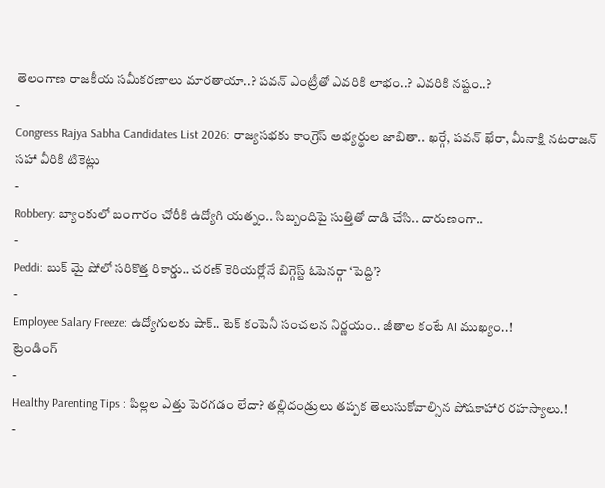తెలంగాణ రాజకీయ సమీకరణాలు మారతాయా..? పవన్ ఎంట్రీతో ఎవరికి లాభం..? ఎవరికి నష్టం..?
-
Congress Rajya Sabha Candidates List 2026: రాజ్యసభకు కాంగ్రెస్ అభ్యర్థుల జాబితా.. ఖర్గే, పవన్ ఖేరా, మీనాక్షి నటరాజన్ సహా వీరికి టికెట్లు
-
Robbery: బ్యాంకులో బంగారం చోరీకి ఉద్యోగి యత్నం.. సిబ్బందిపై సుత్తితో దాడి చేసి.. దారుణంగా..
-
Peddi: బుక్ మై షోలో సరికొత్త రికార్డు.. చరణ్ కెరియర్లోనే బిగ్గెస్ట్ ఓపెనర్గా ‘పెద్ది’?
-
Employee Salary Freeze: ఉద్యోగులకు షాక్.. టెక్ కంపెనీ సంచలన నిర్ణయం.. జీతాల కంటే AI ముఖ్యం..!
ట్రెండింగ్
-
Healthy Parenting Tips : పిల్లల ఎత్తు పెరగడం లేదా? తల్లిదండ్రులు తప్పక తెలుసుకోవాల్సిన పోషకాహార రహస్యాలు.!
-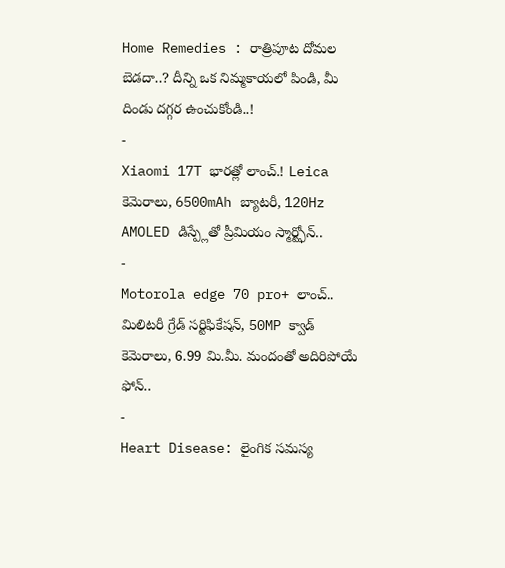Home Remedies : రాత్రిపూట దోమల బెడదా..? దీన్ని ఒక నిమ్మకాయలో పిండి, మీ దిండు దగ్గర ఉంచుకోండి..!
-
Xiaomi 17T భారత్లో లాంచ్.! Leica కెమెరాలు, 6500mAh బ్యాటరీ, 120Hz AMOLED డిస్ప్లేతో ప్రీమియం స్మార్ట్ఫోన్..
-
Motorola edge 70 pro+ లాంచ్.. మిలిటరీ గ్రేడ్ సర్టిఫికేషన్, 50MP క్వాడ్ కెమెరాలు, 6.99 మి.మీ. మందంతో అదిరిపోయే ఫోన్..
-
Heart Disease: లైంగిక సమస్య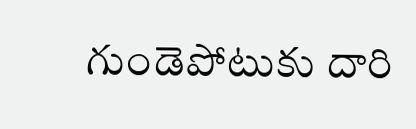గుండెపోటుకు దారి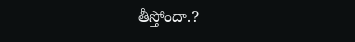తీస్తోందా.?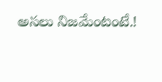అసలు నిజమేంటంటే.!